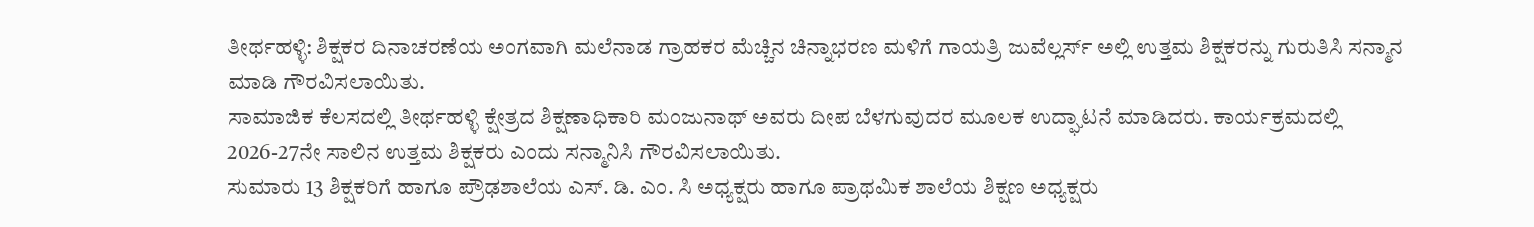ತೀರ್ಥಹಳ್ಳಿ: ಶಿಕ್ಷಕರ ದಿನಾಚರಣೆಯ ಅಂಗವಾಗಿ ಮಲೆನಾಡ ಗ್ರಾಹಕರ ಮೆಚ್ಚಿನ ಚಿನ್ನಾಭರಣ ಮಳಿಗೆ ಗಾಯತ್ರಿ ಜುವೆಲ್ಲರ್ಸ್ ಅಲ್ಲಿ ಉತ್ತಮ ಶಿಕ್ಷಕರನ್ನು ಗುರುತಿಸಿ ಸನ್ಮಾನ ಮಾಡಿ ಗೌರವಿಸಲಾಯಿತು.
ಸಾಮಾಜಿಕ ಕೆಲಸದಲ್ಲಿ ತೀರ್ಥಹಳ್ಳಿ ಕ್ಷೇತ್ರದ ಶಿಕ್ಷಣಾಧಿಕಾರಿ ಮಂಜುನಾಥ್ ಅವರು ದೀಪ ಬೆಳಗುವುದರ ಮೂಲಕ ಉದ್ಘಾಟನೆ ಮಾಡಿದರು. ಕಾರ್ಯಕ್ರಮದಲ್ಲಿ 2026-27ನೇ ಸಾಲಿನ ಉತ್ತಮ ಶಿಕ್ಷಕರು ಎಂದು ಸನ್ಮಾನಿಸಿ ಗೌರವಿಸಲಾಯಿತು.
ಸುಮಾರು 13 ಶಿಕ್ಷಕರಿಗೆ ಹಾಗೂ ಪ್ರೌಢಶಾಲೆಯ ಎಸ್. ಡಿ. ಎಂ. ಸಿ ಅಧ್ಯಕ್ಷರು ಹಾಗೂ ಪ್ರಾಥಮಿಕ ಶಾಲೆಯ ಶಿಕ್ಷಣ ಅಧ್ಯಕ್ಷರು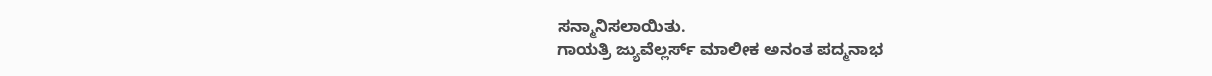ಸನ್ಮಾನಿಸಲಾಯಿತು.
ಗಾಯತ್ರಿ ಜ್ಯುವೆಲ್ಲರ್ಸ್ ಮಾಲೀಕ ಅನಂತ ಪದ್ಮನಾಭ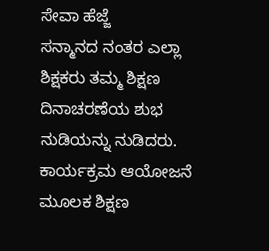ಸೇವಾ ಹೆಜ್ಜೆ
ಸನ್ಮಾನದ ನಂತರ ಎಲ್ಲಾ ಶಿಕ್ಷಕರು ತಮ್ಮ ಶಿಕ್ಷಣ ದಿನಾಚರಣೆಯ ಶುಭ ನುಡಿಯನ್ನು ನುಡಿದರು. ಕಾರ್ಯಕ್ರಮ ಆಯೋಜನೆ ಮೂಲಕ ಶಿಕ್ಷಣ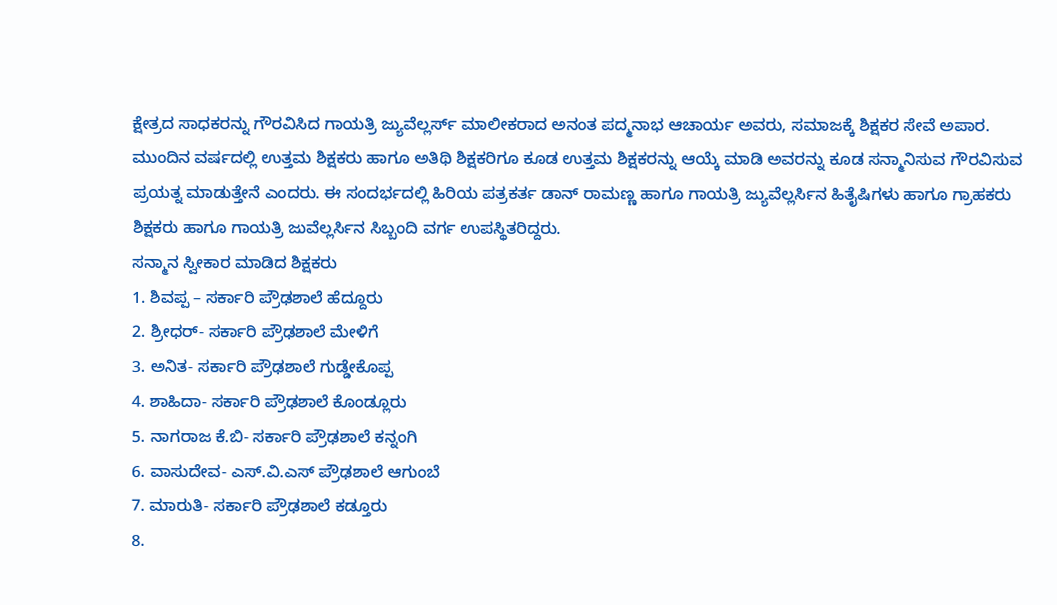ಕ್ಷೇತ್ರದ ಸಾಧಕರನ್ನು ಗೌರವಿಸಿದ ಗಾಯತ್ರಿ ಜ್ಯುವೆಲ್ಲರ್ಸ್ ಮಾಲೀಕರಾದ ಅನಂತ ಪದ್ಮನಾಭ ಆಚಾರ್ಯ ಅವರು, ಸಮಾಜಕ್ಕೆ ಶಿಕ್ಷಕರ ಸೇವೆ ಅಪಾರ. ಮುಂದಿನ ವರ್ಷದಲ್ಲಿ ಉತ್ತಮ ಶಿಕ್ಷಕರು ಹಾಗೂ ಅತಿಥಿ ಶಿಕ್ಷಕರಿಗೂ ಕೂಡ ಉತ್ತಮ ಶಿಕ್ಷಕರನ್ನು ಆಯ್ಕೆ ಮಾಡಿ ಅವರನ್ನು ಕೂಡ ಸನ್ಮಾನಿಸುವ ಗೌರವಿಸುವ ಪ್ರಯತ್ನ ಮಾಡುತ್ತೇನೆ ಎಂದರು. ಈ ಸಂದರ್ಭದಲ್ಲಿ ಹಿರಿಯ ಪತ್ರಕರ್ತ ಡಾನ್ ರಾಮಣ್ಣ ಹಾಗೂ ಗಾಯತ್ರಿ ಜ್ಯುವೆಲ್ಲರ್ಸಿನ ಹಿತೈಷಿಗಳು ಹಾಗೂ ಗ್ರಾಹಕರು ಶಿಕ್ಷಕರು ಹಾಗೂ ಗಾಯತ್ರಿ ಜುವೆಲ್ಲರ್ಸಿನ ಸಿಬ್ಬಂದಿ ವರ್ಗ ಉಪಸ್ಥಿತರಿದ್ದರು.
ಸನ್ಮಾನ ಸ್ವೀಕಾರ ಮಾಡಿದ ಶಿಕ್ಷಕರು
1. ಶಿವಪ್ಪ – ಸರ್ಕಾರಿ ಪ್ರೌಢಶಾಲೆ ಹೆದ್ದೂರು
2. ಶ್ರೀಧರ್- ಸರ್ಕಾರಿ ಪ್ರೌಢಶಾಲೆ ಮೇಳಿಗೆ
3. ಅನಿತ- ಸರ್ಕಾರಿ ಪ್ರೌಢಶಾಲೆ ಗುಡ್ಡೇಕೊಪ್ಪ
4. ಶಾಹಿದಾ- ಸರ್ಕಾರಿ ಪ್ರೌಢಶಾಲೆ ಕೊಂಡ್ಲೂರು
5. ನಾಗರಾಜ ಕೆ.ಬಿ- ಸರ್ಕಾರಿ ಪ್ರೌಢಶಾಲೆ ಕನ್ನಂಗಿ
6. ವಾಸುದೇವ- ಎಸ್.ವಿ.ಎಸ್ ಪ್ರೌಢಶಾಲೆ ಆಗುಂಬೆ
7. ಮಾರುತಿ- ಸರ್ಕಾರಿ ಪ್ರೌಢಶಾಲೆ ಕಡ್ತೂರು
8.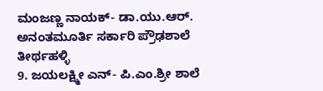ಮಂಜಣ್ಣ ನಾಯಕ್- ಡಾ.ಯು.ಆರ್. ಅನಂತಮೂರ್ತಿ ಸರ್ಕಾರಿ ಪ್ರೌಢಶಾಲೆ ತೀರ್ಥಹಳ್ಳಿ
9. ಜಯಲಕ್ಷ್ಮೀ ಎನ್- ಪಿ.ಎಂ.ಶ್ರೀ ಶಾಲೆ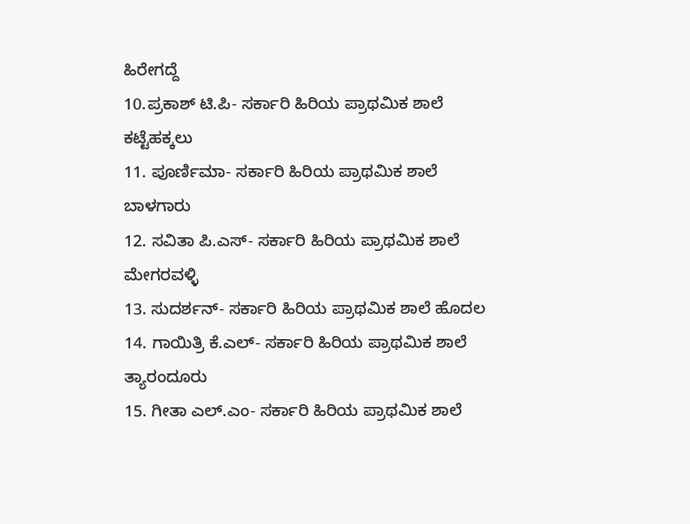ಹಿರೇಗದ್ದೆ
10.ಪ್ರಕಾಶ್ ಟಿ.ಪಿ- ಸರ್ಕಾರಿ ಹಿರಿಯ ಪ್ರಾಥಮಿಕ ಶಾಲೆ ಕಟ್ಟೆಹಕ್ಕಲು
11. ಪೂರ್ಣಿಮಾ- ಸರ್ಕಾರಿ ಹಿರಿಯ ಪ್ರಾಥಮಿಕ ಶಾಲೆ ಬಾಳಗಾರು
12. ಸವಿತಾ ಪಿ.ಎಸ್- ಸರ್ಕಾರಿ ಹಿರಿಯ ಪ್ರಾಥಮಿಕ ಶಾಲೆ ಮೇಗರವಳ್ಳಿ
13. ಸುದರ್ಶನ್- ಸರ್ಕಾರಿ ಹಿರಿಯ ಪ್ರಾಥಮಿಕ ಶಾಲೆ ಹೊದಲ
14. ಗಾಯಿತ್ರಿ ಕೆ.ಎಲ್- ಸರ್ಕಾರಿ ಹಿರಿಯ ಪ್ರಾಥಮಿಕ ಶಾಲೆ ತ್ಯಾರಂದೂರು
15. ಗೀತಾ ಎಲ್.ಎಂ- ಸರ್ಕಾರಿ ಹಿರಿಯ ಪ್ರಾಥಮಿಕ ಶಾಲೆ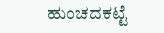ಹುಂಚದಕಟ್ಟೆ